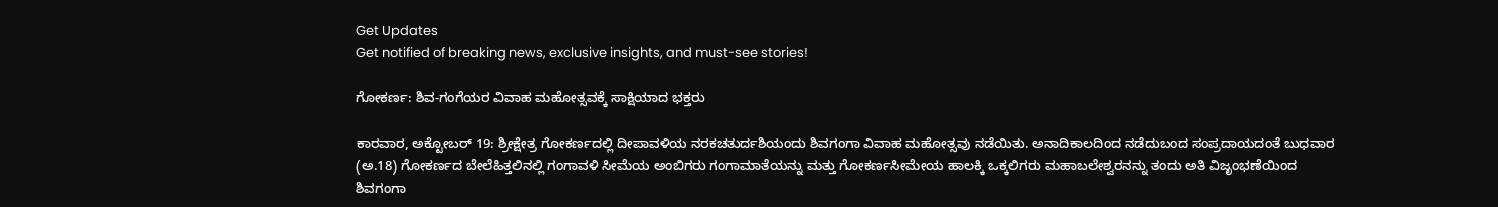Get Updates
Get notified of breaking news, exclusive insights, and must-see stories!

ಗೋಕರ್ಣ: ಶಿವ-ಗಂಗೆಯರ ವಿವಾಹ ಮಹೋತ್ಸವಕ್ಕೆ ಸಾಕ್ಷಿಯಾದ ಭಕ್ತರು

ಕಾರವಾರ, ಅಕ್ಟೋಬರ್ 19: ಶ್ರೀಕ್ಷೇತ್ರ ಗೋಕರ್ಣದಲ್ಲಿ ದೀಪಾವಳಿಯ ನರಕಚತುರ್ದಶಿಯಂದು ಶಿವಗಂಗಾ ವಿವಾಹ ಮಹೋತ್ಸವು ನಡೆಯಿತು. ಅನಾದಿಕಾಲದಿಂದ ನಡೆದುಬಂದ ಸಂಪ್ರದಾಯದಂತೆ ಬುಧವಾರ (ಅ.18) ಗೋಕರ್ಣದ ಬೇಲೆಹಿತ್ತಲಿನಲ್ಲಿ ಗಂಗಾವಳಿ ಸೀಮೆಯ ಅಂಬಿಗರು ಗಂಗಾಮಾತೆಯನ್ನು ಮತ್ತು ಗೋಕರ್ಣಸೀಮೇಯ ಹಾಲಕ್ಕಿ ಒಕ್ಕಲಿಗರು ಮಹಾಬಲೇಶ್ವರನನ್ನು ತಂದು ಅತಿ ವಿಜೃಂಭಣೆಯಿಂದ ಶಿವಗಂಗಾ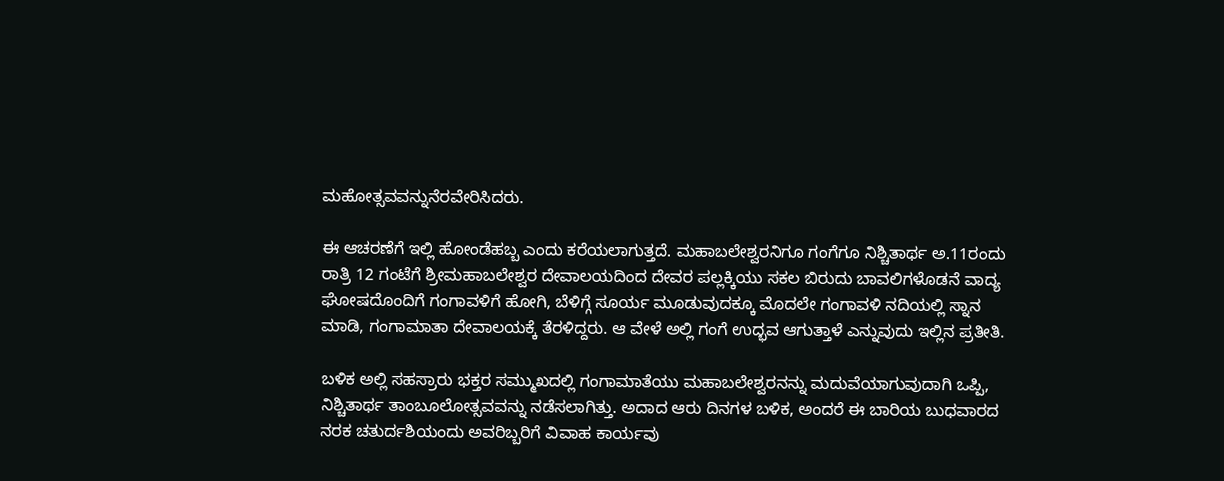ಮಹೋತ್ಸವವನ್ನುನೆರವೇರಿಸಿದರು.

ಈ ಆಚರಣೆಗೆ ಇಲ್ಲಿ ಹೋಂಡೆಹಬ್ಬ ಎಂದು ಕರೆಯಲಾಗುತ್ತದೆ. ಮಹಾಬಲೇಶ್ವರನಿಗೂ ಗಂಗೆಗೂ ನಿಶ್ಚಿತಾರ್ಥ ಅ.11ರಂದು ರಾತ್ರಿ 12 ಗಂಟೆಗೆ ಶ್ರೀಮಹಾಬಲೇಶ್ವರ ದೇವಾಲಯದಿಂದ ದೇವರ ಪಲ್ಲಕ್ಕಿಯು ಸಕಲ ಬಿರುದು ಬಾವಲಿಗಳೊಡನೆ ವಾದ್ಯ ಘೋಷದೊಂದಿಗೆ ಗಂಗಾವಳಿಗೆ ಹೋಗಿ, ಬೆಳಿಗ್ಗೆ ಸೂರ್ಯ ಮೂಡುವುದಕ್ಕೂ ಮೊದಲೇ ಗಂಗಾವಳಿ ನದಿಯಲ್ಲಿ ಸ್ನಾನ ಮಾಡಿ, ಗಂಗಾಮಾತಾ ದೇವಾಲಯಕ್ಕೆ ತೆರಳಿದ್ದರು. ಆ ವೇಳೆ ಅಲ್ಲಿ ಗಂಗೆ ಉದ್ಭವ ಆಗುತ್ತಾಳೆ ಎನ್ನುವುದು ಇಲ್ಲಿನ ಪ್ರತೀತಿ.

ಬಳಿಕ ಅಲ್ಲಿ ಸಹಸ್ರಾರು ಭಕ್ತರ ಸಮ್ಮುಖದಲ್ಲಿ ಗಂಗಾಮಾತೆಯು ಮಹಾಬಲೇಶ್ವರನನ್ನು ಮದುವೆಯಾಗುವುದಾಗಿ ಒಪ್ಪಿ, ನಿಶ್ಚಿತಾರ್ಥ ತಾಂಬೂಲೋತ್ಸವವನ್ನು ನಡೆಸಲಾಗಿತ್ತು. ಅದಾದ ಆರು ದಿನಗಳ ಬಳಿಕ, ಅಂದರೆ ಈ ಬಾರಿಯ ಬುಧವಾರದ ನರಕ ಚತುರ್ದಶಿಯಂದು ಅವರಿಬ್ಬರಿಗೆ ವಿವಾಹ ಕಾರ್ಯವು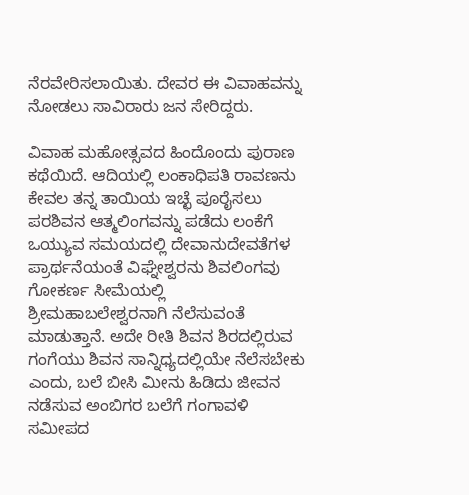ನೆರವೇರಿಸಲಾಯಿತು. ದೇವರ ಈ ವಿವಾಹವನ್ನು ನೋಡಲು ಸಾವಿರಾರು ಜನ ಸೇರಿದ್ದರು.

ವಿವಾಹ ಮಹೋತ್ಸವದ ಹಿಂದೊಂದು ಪುರಾಣ ಕಥೆಯಿದೆ. ಆದಿಯಲ್ಲಿ ಲಂಕಾಧಿಪತಿ ರಾವಣನು ಕೇವಲ ತನ್ನ ತಾಯಿಯ ಇಚ್ಛೆ ಪೂರೈಸಲು ಪರಶಿವನ ಆತ್ಮಲಿಂಗವನ್ನು ಪಡೆದು ಲಂಕೆಗೆ ಒಯ್ಯುವ ಸಮಯದಲ್ಲಿ ದೇವಾನುದೇವತೆಗಳ ಪ್ರಾರ್ಥನೆಯಂತೆ ವಿಘ್ನೇಶ್ವರನು ಶಿವಲಿಂಗವು ಗೋಕರ್ಣ ಸೀಮೆಯಲ್ಲಿ ಶ್ರೀಮಹಾಬಲೇಶ್ವರನಾಗಿ ನೆಲೆಸುವಂತೆ ಮಾಡುತ್ತಾನೆ. ಅದೇ ರೀತಿ ಶಿವನ ಶಿರದಲ್ಲಿರುವ ಗಂಗೆಯು ಶಿವನ ಸಾನ್ನಿಧ್ಯದಲ್ಲಿಯೇ ನೆಲೆಸಬೇಕು ಎಂದು, ಬಲೆ ಬೀಸಿ ಮೀನು ಹಿಡಿದು ಜೀವನ ನಡೆಸುವ ಅಂಬಿಗರ ಬಲೆಗೆ ಗಂಗಾವಳಿ ಸಮೀಪದ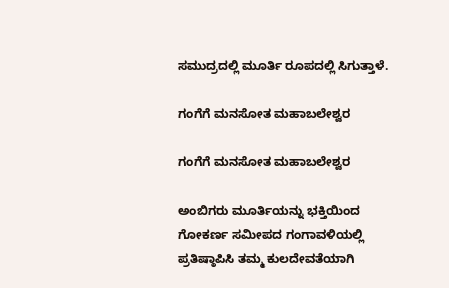ಸಮುದ್ರದಲ್ಲಿ ಮೂರ್ತಿ ರೂಪದಲ್ಲಿ ಸಿಗುತ್ತಾಳೆ.

ಗಂಗೆಗೆ ಮನಸೋತ ಮಹಾಬಲೇಶ್ವರ

ಗಂಗೆಗೆ ಮನಸೋತ ಮಹಾಬಲೇಶ್ವರ

ಅಂಬಿಗರು ಮೂರ್ತಿಯನ್ನು ಭಕ್ತಿಯಿಂದ ಗೋಕರ್ಣ ಸಮೀಪದ ಗಂಗಾವಳಿಯಲ್ಲಿ ಪ್ರತಿಷ್ಠಾಪಿಸಿ ತಮ್ಮ ಕುಲದೇವತೆಯಾಗಿ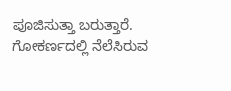ಪೂಜಿಸುತ್ತಾ ಬರುತ್ತಾರೆ. ಗೋಕರ್ಣದಲ್ಲಿ ನೆಲೆಸಿರುವ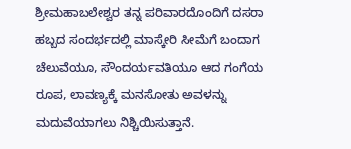ಶ್ರೀಮಹಾಬಲೇಶ್ವರ ತನ್ನ ಪರಿವಾರದೊಂದಿಗೆ ದಸರಾ ಹಬ್ಬದ ಸಂದರ್ಭದಲ್ಲಿ ಮಾಸ್ಕೇರಿ ಸೀಮೆಗೆ ಬಂದಾಗ ಚೆಲುವೆಯೂ, ಸೌಂದರ್ಯವತಿಯೂ ಆದ ಗಂಗೆಯ ರೂಪ, ಲಾವಣ್ಯಕ್ಕೆ ಮನಸೋತು ಅವಳನ್ನು ಮದುವೆಯಾಗಲು ನಿಶ್ಚಿಯಿಸುತ್ತಾನೆ.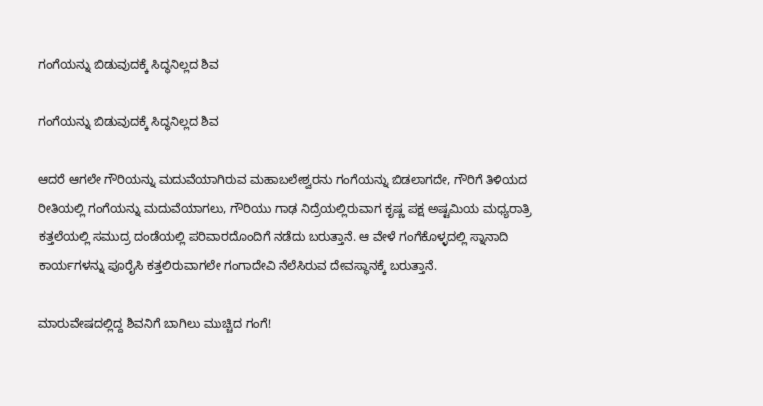ಗಂಗೆಯನ್ನು ಬಿಡುವುದಕ್ಕೆ ಸಿದ್ಧನಿಲ್ಲದ ಶಿವ

ಗಂಗೆಯನ್ನು ಬಿಡುವುದಕ್ಕೆ ಸಿದ್ಧನಿಲ್ಲದ ಶಿವ

ಆದರೆ ಆಗಲೇ ಗೌರಿಯನ್ನು ಮದುವೆಯಾಗಿರುವ ಮಹಾಬಲೇಶ್ವರನು ಗಂಗೆಯನ್ನು ಬಿಡಲಾಗದೇ, ಗೌರಿಗೆ ತಿಳಿಯದ ರೀತಿಯಲ್ಲಿ ಗಂಗೆಯನ್ನು ಮದುವೆಯಾಗಲು, ಗೌರಿಯು ಗಾಢ ನಿದ್ರೆಯಲ್ಲಿರುವಾಗ ಕೃಷ್ಣ ಪಕ್ಷ ಅಷ್ಟಮಿಯ ಮಧ್ಯರಾತ್ರಿ ಕತ್ತಲೆಯಲ್ಲಿ ಸಮುದ್ರ ದಂಡೆಯಲ್ಲಿ ಪರಿವಾರದೊಂದಿಗೆ ನಡೆದು ಬರುತ್ತಾನೆ. ಆ ವೇಳೆ ಗಂಗೆಕೊಳ್ಳದಲ್ಲಿ ಸ್ನಾನಾದಿ ಕಾರ್ಯಗಳನ್ನು ಪೂರೈಸಿ ಕತ್ತಲಿರುವಾಗಲೇ ಗಂಗಾದೇವಿ ನೆಲೆಸಿರುವ ದೇವಸ್ಥಾನಕ್ಕೆ ಬರುತ್ತಾನೆ.

ಮಾರುವೇಷದಲ್ಲಿದ್ದ ಶಿವನಿಗೆ ಬಾಗಿಲು ಮುಚ್ಚಿದ ಗಂಗೆ!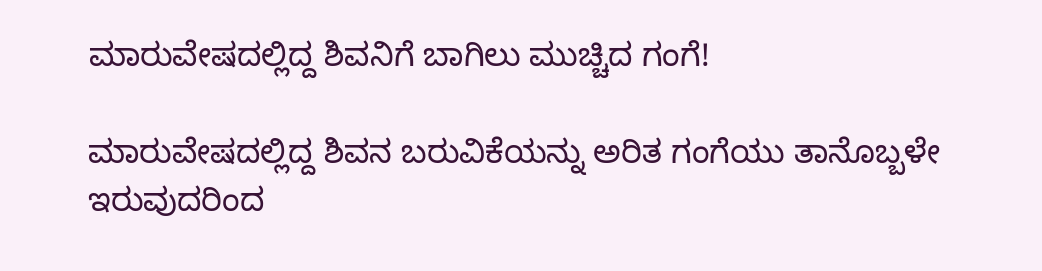ಮಾರುವೇಷದಲ್ಲಿದ್ದ ಶಿವನಿಗೆ ಬಾಗಿಲು ಮುಚ್ಚಿದ ಗಂಗೆ!

ಮಾರುವೇಷದಲ್ಲಿದ್ದ ಶಿವನ ಬರುವಿಕೆಯನ್ನು ಅರಿತ ಗಂಗೆಯು ತಾನೊಬ್ಬಳೇ ಇರುವುದರಿಂದ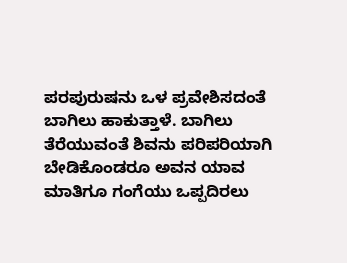ಪರಪುರುಷನು ಒಳ ಪ್ರವೇಶಿಸದಂತೆ ಬಾಗಿಲು ಹಾಕುತ್ತಾಳೆ. ಬಾಗಿಲು ತೆರೆಯುವಂತೆ ಶಿವನು ಪರಿಪರಿಯಾಗಿ ಬೇಡಿಕೊಂಡರೂ ಅವನ ಯಾವ ಮಾತಿಗೂ ಗಂಗೆಯು ಒಪ್ಪದಿರಲು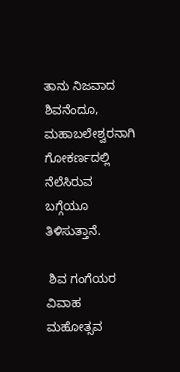ತಾನು ನಿಜವಾದ ಶಿವನೆಂದೂ, ಮಹಾಬಲೇಶ್ವರನಾಗಿ ಗೋಕರ್ಣದಲ್ಲಿ ನೆಲೆಸಿರುವ ಬಗ್ಗೆಯೂ ತಿಳಿಸುತ್ತಾನೆ.

 ಶಿವ ಗಂಗೆಯರ ವಿವಾಹ ಮಹೋತ್ಸವ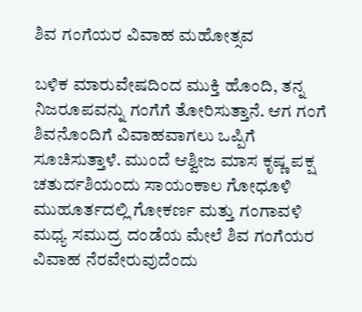ಶಿವ ಗಂಗೆಯರ ವಿವಾಹ ಮಹೋತ್ಸವ

ಬಳಿಕ ಮಾರುವೇಷದಿಂದ ಮುಕ್ತಿ ಹೊಂದಿ, ತನ್ನ ನಿಜರೂಪವನ್ನು ಗಂಗೆಗೆ ತೋರಿಸುತ್ತಾನೆ. ಆಗ ಗಂಗೆ ಶಿವನೊಂದಿಗೆ ವಿವಾಹವಾಗಲು ಒಪ್ಪಿಗೆ ಸೂಚಿಸುತ್ತಾಳೆ. ಮುಂದೆ ಆಶ್ವೀಜ ಮಾಸ ಕೃಷ್ಣ ಪಕ್ಷ ಚತುರ್ದಶಿಯಂದು ಸಾಯಂಕಾಲ ಗೋಧೂಳಿ ಮುಹೂರ್ತದಲ್ಲಿ ಗೋಕರ್ಣ ಮತ್ತು ಗಂಗಾವಳಿ ಮಧ್ಯ ಸಮುದ್ರ ದಂಡೆಯ ಮೇಲೆ ಶಿವ ಗಂಗೆಯರ ವಿವಾಹ ನೆರವೇರುವುದೆಂದು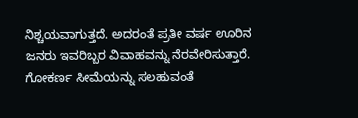ನಿಶ್ಚಯವಾಗುತ್ತದೆ. ಅದರಂತೆ ಪ್ರತೀ ವರ್ಷ ಊರಿನ ಜನರು ಇವರಿಬ್ಬರ ವಿವಾಹವನ್ನು ನೆರವೇರಿಸುತ್ತಾರೆ. ಗೋಕರ್ಣ ಸೀಮೆಯನ್ನು ಸಲಹುವಂತೆ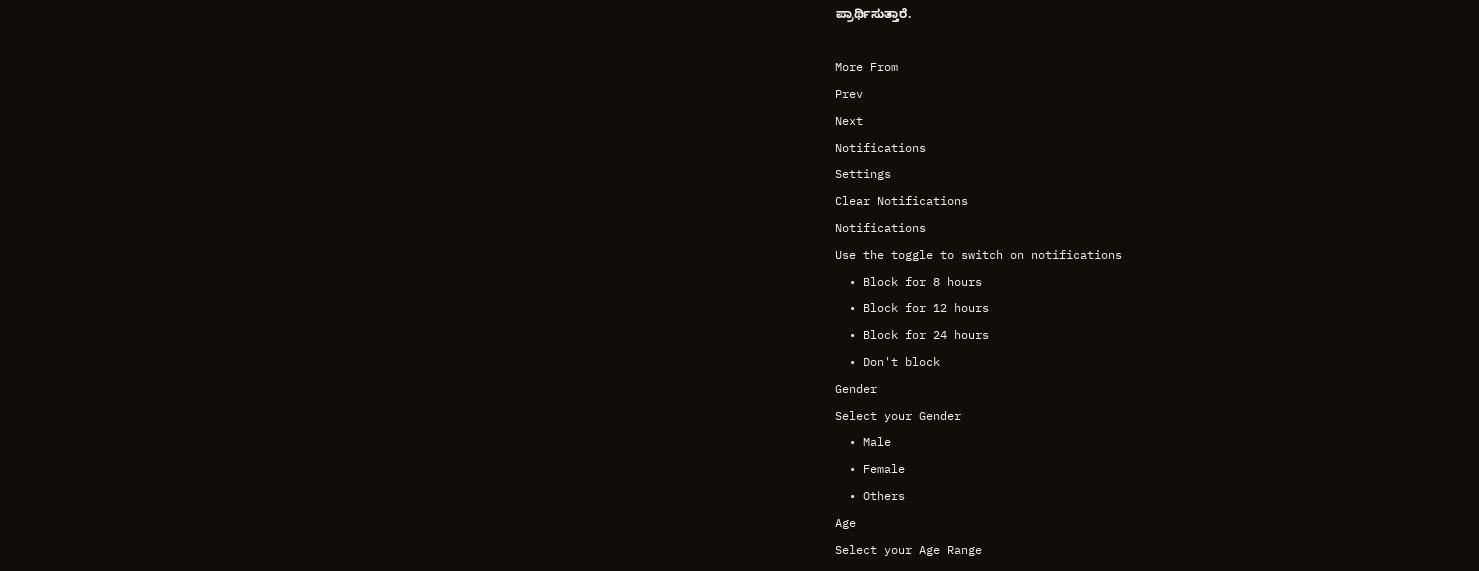ಪ್ರಾರ್ಥಿಸುತ್ತಾರೆ.

More From
Prev
Next
Notifications
Settings
Clear Notifications
Notifications
Use the toggle to switch on notifications
  • Block for 8 hours
  • Block for 12 hours
  • Block for 24 hours
  • Don't block
Gender
Select your Gender
  • Male
  • Female
  • Others
Age
Select your Age Range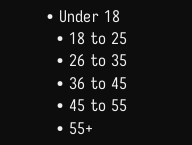• Under 18
  • 18 to 25
  • 26 to 35
  • 36 to 45
  • 45 to 55
  • 55+